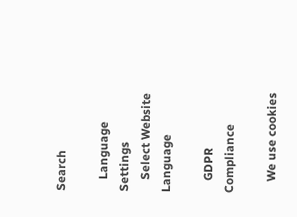Search

    Language Settings
    Select Website Language

    GDPR Compliance

    We use cookies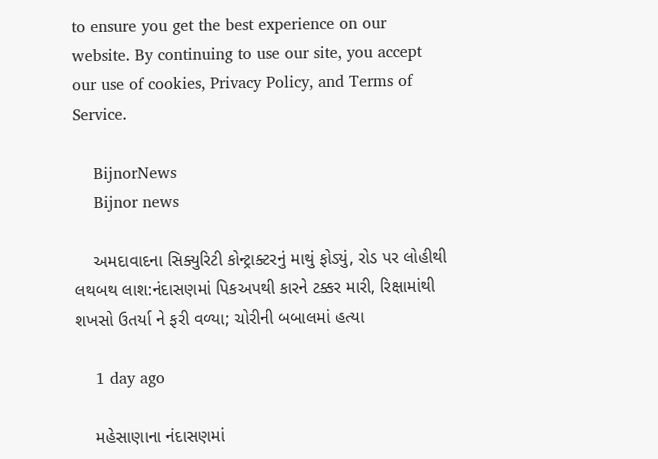to ensure you get the best experience on our website. By continuing to use our site, you accept our use of cookies, Privacy Policy, and Terms of Service.

    BijnorNews
    Bijnor news

    અમદાવાદના સિક્યુરિટી કોન્ટ્રાક્ટરનું માથું ફોડ્યું, રોડ પર લોહીથી લથબથ લાશ:નંદાસણમાં પિકઅપથી કારને ટક્કર મારી, રિક્ષામાંથી શખસો ઉતર્યા ને ફરી વળ્યા; ચોરીની બબાલમાં હત્યા

    1 day ago

    મહેસાણાના નંદાસણમાં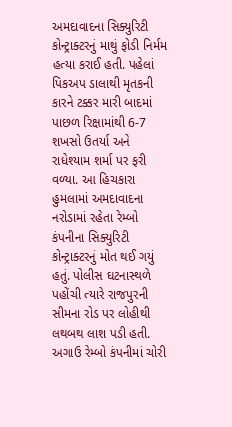અમદાવાદના સિક્યુરિટી કોન્ટ્રાક્ટરનું માથું ફોડી નિર્મમ હત્યા કરાઈ હતી. પહેલાં પિકઅપ ડાલાથી મૃતકની કારને ટક્કર મારી બાદમાં પાછળ રિક્ષામાંથી 6-7 શખસો ઉતર્યા અને રાધેશ્યામ શર્મા પર ફરી વળ્યા. આ હિચકારા હુમલામાં અમદાવાદના નરોડામાં રહેતા રેમ્બો કંપનીના સિક્યુરિટી કોન્ટ્રાક્ટરનું મોત થઈ ગયું હતું. પોલીસ ઘટનાસ્થળે પહોંચી ત્યારે રાજપુરની સીમના રોડ પર લોહીથી લથબથ લાશ પડી હતી. અગાઉ રેમ્બો કંપનીમાં ચોરી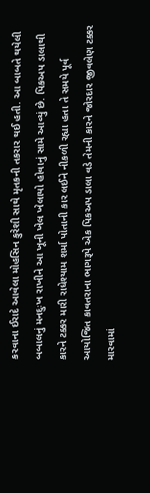કરવાના ઈરાદે આવેલા મોહસિન કુરેશી સાથે મૃતકની તકરાર થઈ હતી. આ બાબતે થયેલી બબાલનું મનદુઃખ રાખીને આ ખૂની ખેલ ખેલાયો હોવાનું સામે આવ્યું છે. પિકઅપ ડાલાથી કારને ટક્કર મારી રાધેશ્યામ શર્મા પોતાની કાર લઈને નીકળી રહ્યા હતા તે સમયે પૂર્વ આયોજિત કાવતરાના ભાગરૂપે એક પિકઅપ ડાલા વડે તેમની કારને જોરદાર જીવલેણ ટક્કર મારવામાં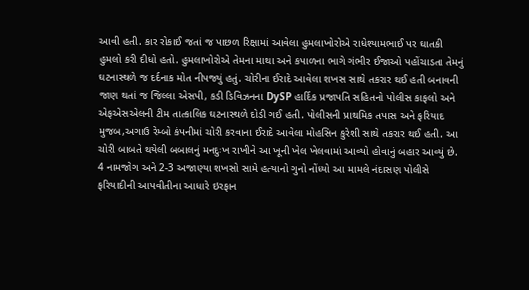આવી હતી. કાર રોકાઈ જતાં જ પાછળ રિક્ષામાં આવેલા હુમલાખોરોએ રાધેશ્યામભાઈ પર ઘાતકી હુમલો કરી દીધો હતો. હુમલાખોરોએ તેમના માથા અને કપાળના ભાગે ગંભીર ઈજાઓ પહોંચાડતા તેમનું ઘટનાસ્થળે જ દર્દનાક મોત નીપજ્યું હતું. ચોરીના ઈરાદે આવેલા શખસ સાથે તકરાર થઈ હતી બનાવની જાણ થતાં જ જિલ્લા એસપી, કડી ડિવિઝનના DySP હાર્દિક પ્રજાપતિ સહિતનો પોલીસ કાફલો અને એફએસએલની ટીમ તાત્કાલિક ઘટનાસ્થળે દોડી ગઈ હતી. પોલીસની પ્રાથમિક તપાસ અને ફરિયાદ મુજબ,અગાઉ રેમ્બો કંપનીમાં ચોરી કરવાના ઈરાદે આવેલા મોહસિન કુરેશી સાથે તકરાર થઈ હતી. આ ચોરી બાબતે થયેલી બબાલનું મનદુઃખ રાખીને આ ખૂની ખેલ ખેલવામાં આવ્યો હોવાનું બહાર આવ્યું છે. 4 નામજોગ અને 2-3 અજાણ્યા શખસો સામે હત્યાનો ગુનો નોંધ્યો આ મામલે નંદાસણ પોલીસે ફરિયાદીની આપવીતીના આધારે ઇરફાન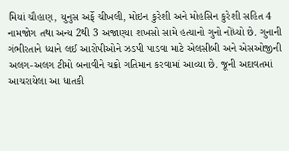મિયાં ચૌહાણ, યુનુસ અર્ફે ચીખલી, મોઇન કુરેશી અને મોહસિન કુરેશી સહિત 4 નામજોગ તથા અન્ય 2થી 3 અજાણ્યા શખસો સામે હત્યાનો ગુનો નોંધ્યો છે. ગુનાની ગંભીરતાને ધ્યાને લઈ આરોપીઓને ઝડપી પાડવા માટે એલસીબી અને એસઓજીની અલગ-અલગ ટીમો બનાવીને ચક્રો ગતિમાન કરવામાં આવ્યા છે. જૂની અદાવતમાં આચરાયેલા આ ધાતકી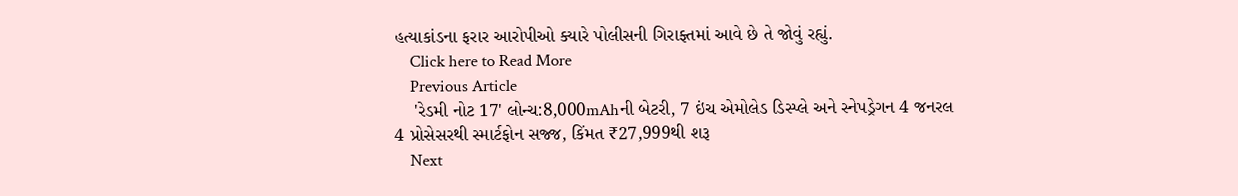હત્યાકાંડના ફરાર આરોપીઓ ક્યારે પોલીસની ગિરાફ્તમાં આવે છે તે જોવું રહ્યું.
    Click here to Read More
    Previous Article
    'રેડમી નોટ 17' લોન્ચ:8,000mAhની બેટરી, 7 ઇંચ એમોલેડ ડિસ્પ્લે અને સ્નેપડ્રેગન 4 જનરલ 4 પ્રોસેસરથી સ્માર્ટફોન સજ્જ, કિંમત ₹27,999થી શરૂ
    Next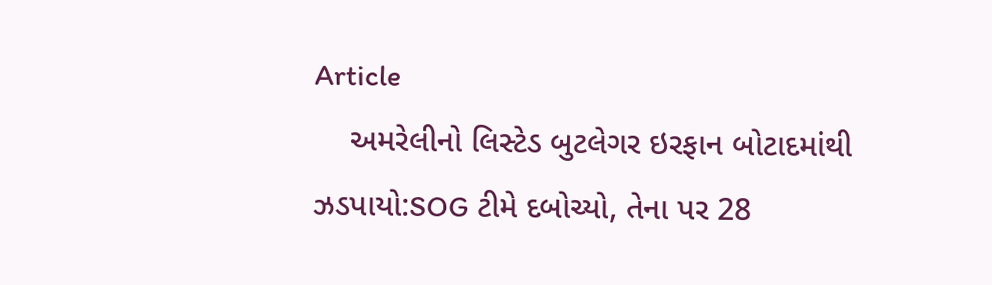Article
    અમરેલીનો લિસ્ટેડ બુટલેગર ઇરફાન બોટાદમાંથી ઝડપાયો:SOG ટીમે દબોચ્યો, તેના પર 28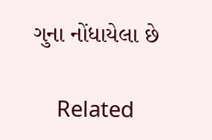ગુના નોંધાયેલા છે

    Related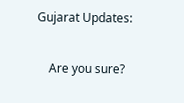Gujarat Updates:

    Are you sure?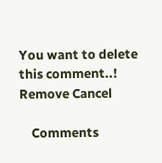You want to delete this comment..! Remove Cancel

    Comments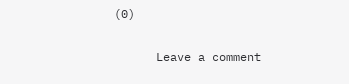(0)

      Leave a comment